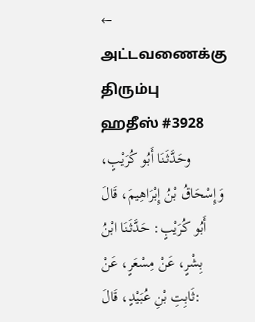← அட்டவணைக்கு திரும்பு
ஹதீஸ் #3928
وحَدَّثَنَا أَبُو كُرَيْبٍ، وَإِسْحَاقُ بْنُ إِبْرَاهِيمَ، قَالَ أَبُو كُرَيْبٍ: حَدَّثَنَا ابْنُ بِشْرٍ، عَنْ مِسْعَرٍ، عَنْ ثَابِتِ بْنِ عُبَيْدٍ، قَالَ: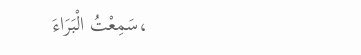سَمِعْتُ الْبَرَاءَ،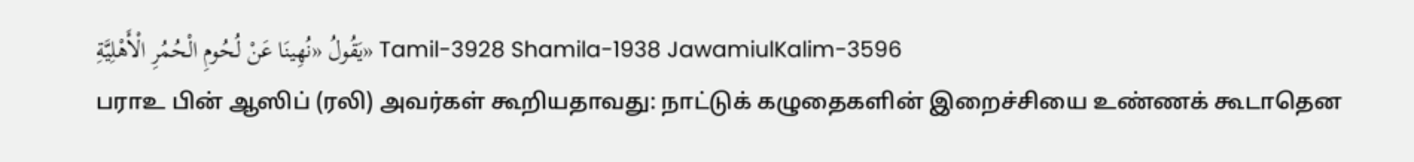يَقُولُ «نُهِينَا عَنْ لُحُومِ الْحُمُرِ الْأَهْلِيَّةِ» Tamil-3928 Shamila-1938 JawamiulKalim-3596
பராஉ பின் ஆஸிப் (ரலி) அவர்கள் கூறியதாவது: நாட்டுக் கழுதைகளின் இறைச்சியை உண்ணக் கூடாதென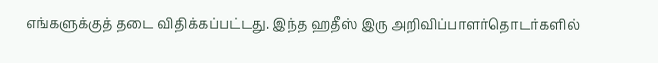எங்களுக்குத் தடை விதிக்கப்பட்டது. இந்த ஹதீஸ் இரு அறிவிப்பாளர்தொடர்களில்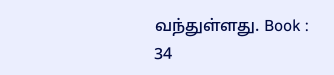வந்துள்ளது. Book : 34